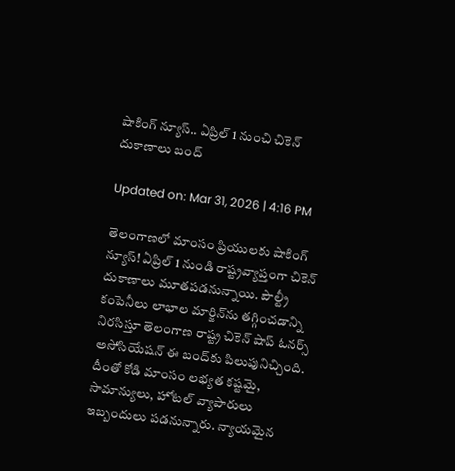షాకింగ్‌ న్యూస్‌.. ఏప్రిల్ 1 నుంచి చికెన్ దుకాణాలు బంద్‌

Updated on: Mar 31, 2026 | 4:16 PM

తెలంగాణలో మాంసం ప్రియులకు షాకింగ్ న్యూస్! ఏప్రిల్ 1 నుండి రాష్ట్రవ్యాప్తంగా చికెన్ దుకాణాలు మూతపడనున్నాయి. పౌల్ట్రీ కంపెనీలు లాభాల మార్జిన్‌ను తగ్గించడాన్ని నిరసిస్తూ తెలంగాణ రాష్ట్ర చికెన్ షాప్ ఓనర్స్ అసోసియేషన్ ఈ బంద్‌కు పిలుపునిచ్చింది. దీంతో కోడి మాంసం లభ్యత కష్టమై, సామాన్యులు, హోటల్ వ్యాపారులు ఇబ్బందులు పడనున్నారు. న్యాయమైన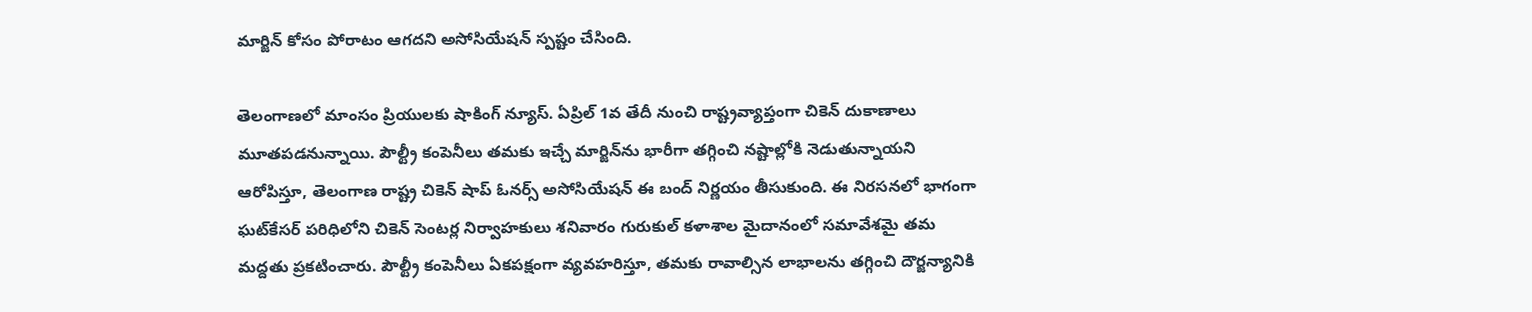మార్జిన్ కోసం పోరాటం ఆగదని అసోసియేషన్ స్పష్టం చేసింది.

తెలంగాణలో మాంసం ప్రియులకు షాకింగ్ న్యూస్. ఏప్రిల్ 1వ తేదీ నుంచి రాష్ట్రవ్యాప్తంగా చికెన్ దుకాణాలు మూతపడనున్నాయి. పౌల్ట్రీ కంపెనీలు తమకు ఇచ్చే మార్జిన్‌ను భారీగా తగ్గించి నష్టాల్లోకి నెడుతున్నాయని ఆరోపిస్తూ, తెలంగాణ రాష్ట్ర చికెన్ షాప్ ఓనర్స్ అసోసియేషన్ ఈ బంద్ నిర్ణయం తీసుకుంది. ఈ నిరసనలో భాగంగా ఘట్‌కేసర్ పరిధిలోని చికెన్ సెంటర్ల నిర్వాహకులు శనివారం గురుకుల్ కళాశాల మైదానంలో సమావేశమై తమ మద్దతు ప్రకటించారు. పౌల్ట్రీ కంపెనీలు ఏకపక్షంగా వ్యవహరిస్తూ, తమకు రావాల్సిన లాభాలను తగ్గించి దౌర్జన్యానికి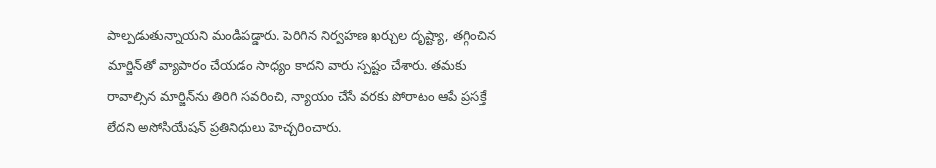పాల్పడుతున్నాయని మండిపడ్డారు. పెరిగిన నిర్వహణ ఖర్చుల దృష్ట్యా, తగ్గించిన మార్జిన్‌తో వ్యాపారం చేయడం సాధ్యం కాదని వారు స్పష్టం చేశారు. తమకు రావాల్సిన మార్జిన్‌ను తిరిగి సవరించి, న్యాయం చేసే వరకు పోరాటం ఆపే ప్రసక్తే లేదని అసోసియేషన్ ప్రతినిధులు హెచ్చరించారు.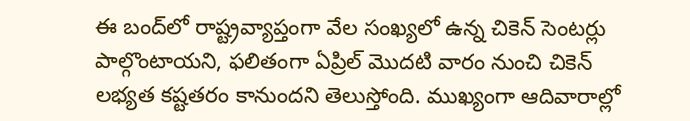ఈ బంద్‌లో రాష్ట్రవ్యాప్తంగా వేల సంఖ్యలో ఉన్న చికెన్ సెంటర్లు పాల్గొంటాయని, ఫలితంగా ఏప్రిల్ మొదటి వారం నుంచి చికెన్ లభ్యత కష్టతరం కానుందని తెలుస్తోంది. ముఖ్యంగా ఆదివారాల్లో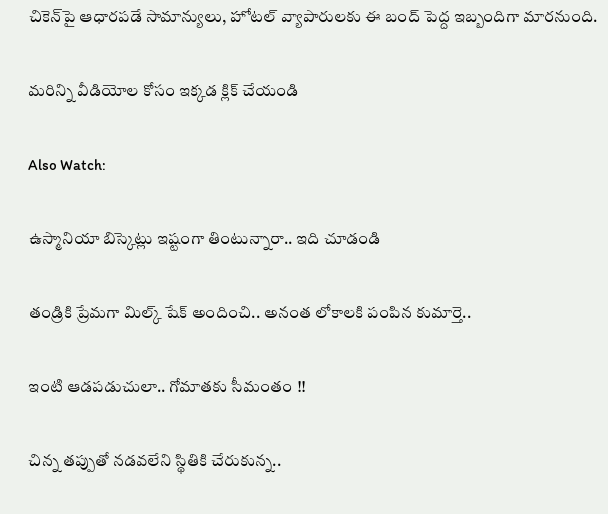చికెన్‌పై ఆధారపడే సామాన్యులు, హోటల్ వ్యాపారులకు ఈ బంద్ పెద్ద ఇబ్బందిగా మారనుంది.

మరిన్ని వీడియోల కోసం ఇక్కడ క్లిక్ చేయండి

Also Watch:

ఉస్మానియా బిస్కెట్లు ఇష్టంగా తింటున్నారా.. ఇది చూడండి

తండ్రికి ప్రేమగా మిల్క్‌ షేక్‌ అందించి.. అనంత లోకాలకి పంపిన కుమార్తె..

ఇంటి ఆడపడుచులా.. గోమాతకు సీమంతం !!

చిన్న తప్పుతో నడవలేని స్థితికి చేరుకున్న..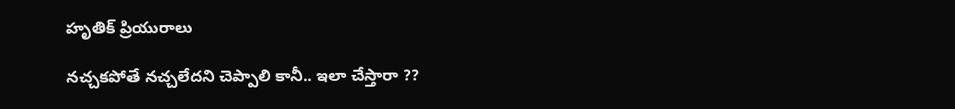హృతిక్‌ ప్రియురాలు

నచ్చకపోతే నచ్చలేదని చెప్పాలి కానీ.. ఇలా చేస్తారా ??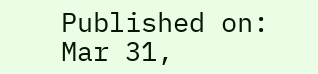Published on: Mar 31,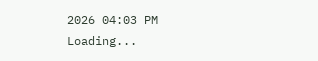2026 04:03 PM
Loading...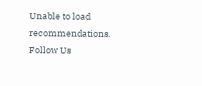Unable to load recommendations.
Follow Us